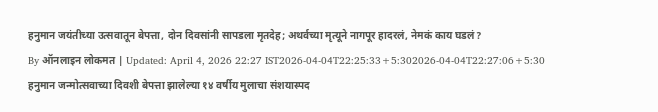हनुमान जयंतीच्या उत्सवातून बेपत्ता, दोन दिवसांनी सापडला मृतदेह; अथर्वच्या मृत्यूने नागपूर हादरलं, नेमकं काय घडलं?
By ऑनलाइन लोकमत | Updated: April 4, 2026 22:27 IST2026-04-04T22:25:33+5:302026-04-04T22:27:06+5:30
हनुमान जन्मोत्सवाच्या दिवशी बेपत्ता झालेल्या १४ वर्षीय मुलाचा संशयास्पद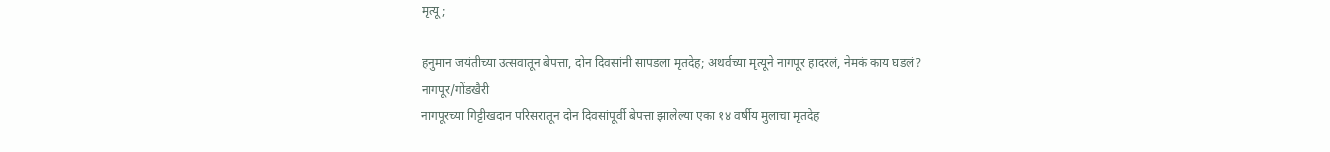मृत्यू;

हनुमान जयंतीच्या उत्सवातून बेपत्ता, दोन दिवसांनी सापडला मृतदेह; अथर्वच्या मृत्यूने नागपूर हादरलं, नेमकं काय घडलं?
नागपूर/गोंडखैरी
नागपूरच्या गिट्टीखदान परिसरातून दोन दिवसांपूर्वी बेपत्ता झालेल्या एका १४ वर्षीय मुलाचा मृतदेह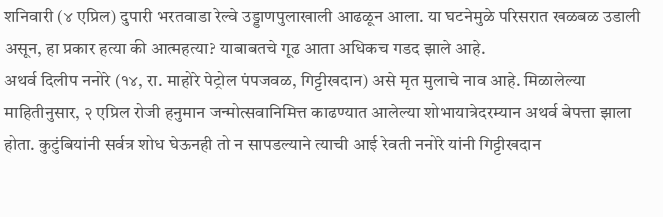शनिवारी (४ एप्रिल) दुपारी भरतवाडा रेल्वे उड्डाणपुलाखाली आढळून आला. या घटनेमुळे परिसरात खळबळ उडाली असून, हा प्रकार हत्या की आत्महत्या? याबाबतचे गूढ आता अधिकच गडद झाले आहे.
अथर्व दिलीप ननोरे (१४, रा. माहोरे पेट्रोल पंपजवळ, गिट्टीखदान) असे मृत मुलाचे नाव आहे. मिळालेल्या माहितीनुसार, २ एप्रिल रोजी हनुमान जन्मोत्सवानिमित्त काढण्यात आलेल्या शोभायात्रेदरम्यान अथर्व बेपत्ता झाला होता. कुटुंबियांनी सर्वत्र शोध घेऊनही तो न सापडल्याने त्याची आई रेवती ननोरे यांनी गिट्टीखदान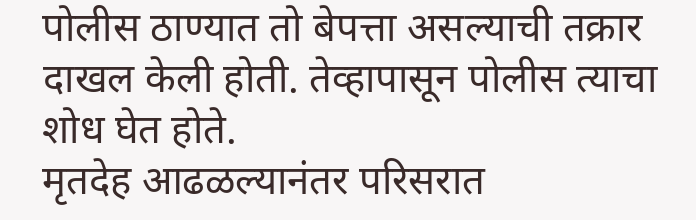पोलीस ठाण्यात तो बेपत्ता असल्याची तक्रार दाखल केली होती. तेव्हापासून पोलीस त्याचा शोध घेत होते.
मृतदेह आढळल्यानंतर परिसरात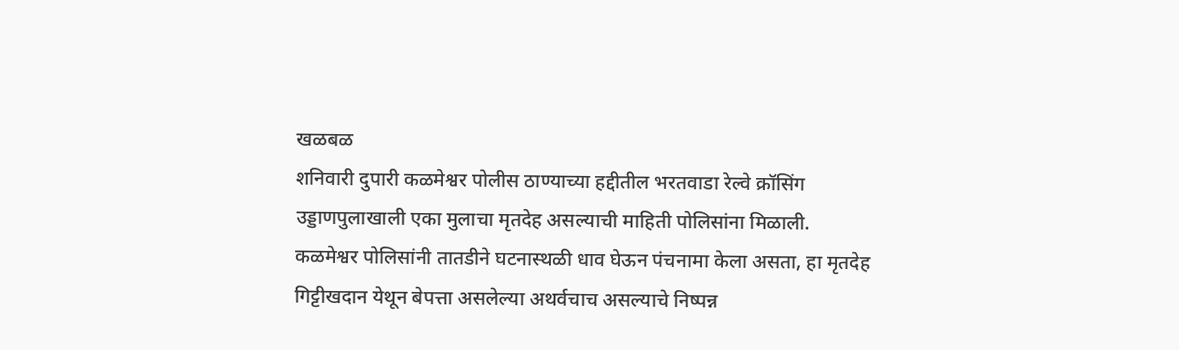खळबळ
शनिवारी दुपारी कळमेश्वर पोलीस ठाण्याच्या हद्दीतील भरतवाडा रेल्वे क्रॉसिंग उड्डाणपुलाखाली एका मुलाचा मृतदेह असल्याची माहिती पोलिसांना मिळाली. कळमेश्वर पोलिसांनी तातडीने घटनास्थळी धाव घेऊन पंचनामा केला असता, हा मृतदेह गिट्टीखदान येथून बेपत्ता असलेल्या अथर्वचाच असल्याचे निष्पन्न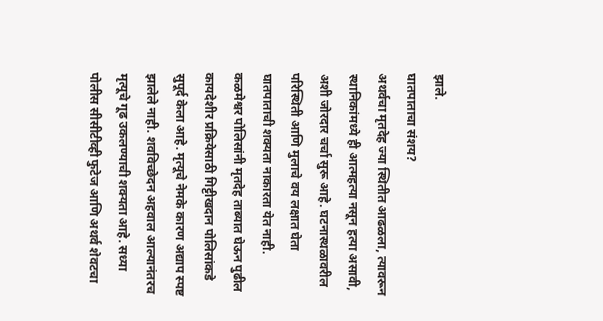झाले.
घातपाताचा संशय?
अथर्वचा मृतदेह ज्या स्थितीत आढळला, त्यावरून स्थानिकांमध्ये ही आत्महत्या नसून हत्या असावी, अशी जोरदार चर्चा सुरू आहे. घटनास्थळावरील परिस्थिती आणि मुलाचे वय लक्षात घेता घातपाताची शक्यता नाकारता येत नाही.
कळमेश्वर पोलिसांनी मृतदेह ताब्यात घेऊन पुढील कायदेशीर प्रक्रियेसाठी गिट्टीखदान पोलिसांकडे सुपूर्द केला आहे. मृत्यूचे नेमके कारण अद्याप स्पष्ट झालेले नाही. शवविच्छेदन अहवाल आल्यानंतरच मृत्यूचे गूढ उकलण्याची शक्यता आहे. सध्या पोलीस सीसीटीव्ही फुटेज आणि अथर्व शेवटचा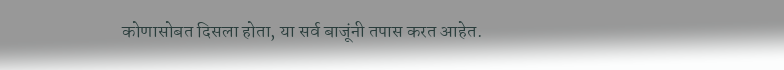कोणासोबत दिसला होता, या सर्व बाजूंनी तपास करत आहेत.